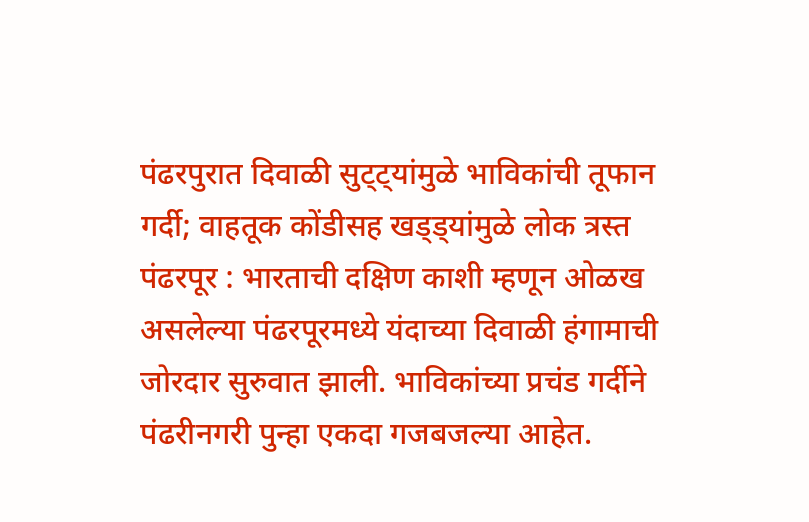पंढरपुरात दिवाळी सुट्ट्यांमुळे भाविकांची तूफान गर्दी; वाहतूक कोंडीसह खड्ड्यांमुळे लोक त्रस्त
पंढरपूर : भारताची दक्षिण काशी म्हणून ओळख असलेल्या पंढरपूरमध्ये यंदाच्या दिवाळी हंगामाची जोरदार सुरुवात झाली. भाविकांच्या प्रचंड गर्दीने पंढरीनगरी पुन्हा एकदा गजबजल्या आहेत.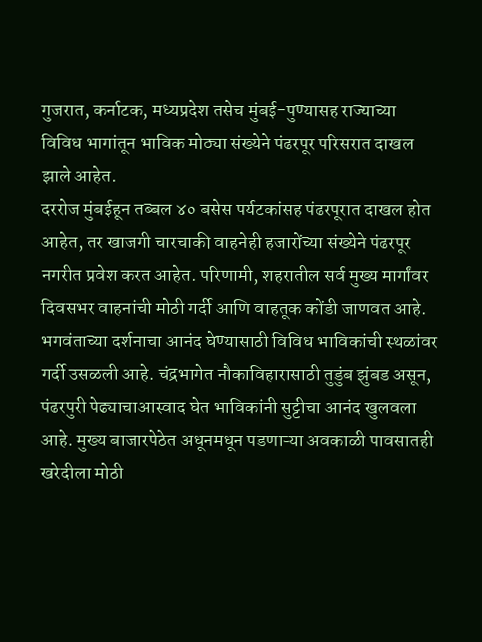गुजरात, कर्नाटक, मध्यप्रदेश तसेच मुंबई-पुण्यासह राज्याच्या विविध भागांतून भाविक मोठ्या संख्येने पंढरपूर परिसरात दाखल झाले आहेत.
दररोज मुंबईहून तब्बल ४० बसेस पर्यटकांसह पंढरपूरात दाखल होत आहेत, तर खाजगी चारचाकी वाहनेही हजारोंच्या संख्येने पंढरपूर नगरीत प्रवेश करत आहेत. परिणामी, शहरातील सर्व मुख्य मार्गांवर दिवसभर वाहनांची मोठी गर्दी आणि वाहतूक कोंडी जाणवत आहे. भगवंताच्या दर्शनाचा आनंद घेण्यासाठी विविध भाविकांची स्थळांवर गर्दी उसळली आहे. चंद्रभागेत नौकाविहारासाठी तुडुंब झुंबड असून, पंढरपुरी पेढ्याचाआस्वाद घेत भाविकांनी सुट्टीचा आनंद खुलवला आहे. मुख्य बाजारपेठेत अधूनमधून पडणाऱ्या अवकाळी पावसातही खरेदीला मोठी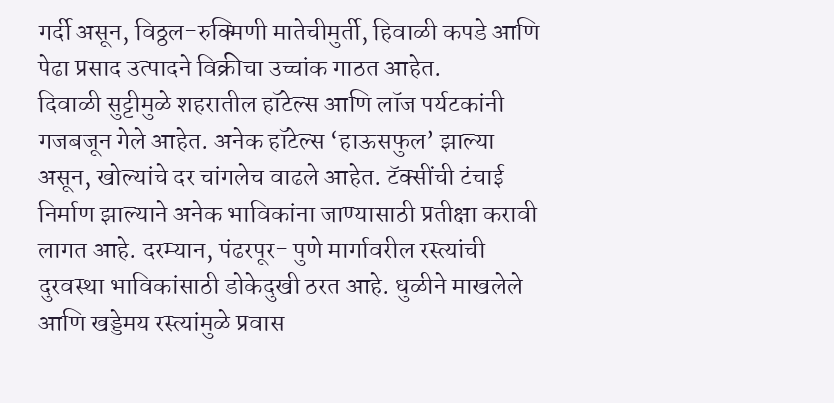गर्दी असून, विठ्ठल-रुक्मिणी मातेचीमुर्ती, हिवाळी कपडे आणि पेढा प्रसाद उत्पादने विक्रीचा उच्चांक गाठत आहेत.
दिवाळी सुट्टीमुळे शहरातील हॉटेल्स आणि लॉज पर्यटकांनी गजबजून गेले आहेत. अनेक हॉटेल्स ‘हाऊसफुल’ झाल्या असून, खोल्यांचे दर चांगलेच वाढले आहेत. टॅक्सींची टंचाई निर्माण झाल्याने अनेक भाविकांना जाण्यासाठी प्रतीक्षा करावी लागत आहे. दरम्यान, पंढरपूर- पुणे मार्गावरील रस्त्यांची दुरवस्था भाविकांसाठी डोकेदुखी ठरत आहे. धुळीने माखलेले आणि खड्डेमय रस्त्यांमुळे प्रवास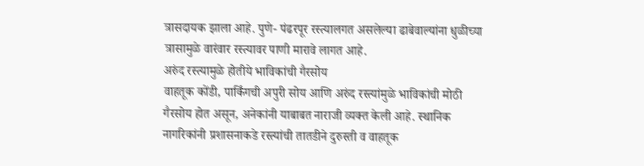त्रासदायक झाला आहे. पुणे- पंढरपूर रस्त्यालगत असलेल्या ढाबेवाल्यांना धुळीच्या त्रासामुळे वारंवार रस्त्यावर पाणी मारावे लागत आहे.
अरुंद रस्त्यामुळे होतीये भाविकांची गैरसोय
वाहतूक कोंडी, पार्किंगची अपुरी सोय आणि अरुंद रस्त्यांमुळे भाविकांची मोठी गैरसोय होत असून, अनेकांनी याबाबत नाराजी व्यक्त केली आहे. स्थानिक नागरिकांनी प्रशासनाकडे रस्त्यांची तातडीने दुरुस्ती व वाहतूक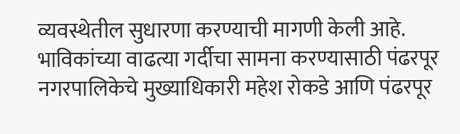व्यवस्थेतील सुधारणा करण्याची मागणी केली आहे. भाविकांच्या वाढत्या गर्दीचा सामना करण्यासाठी पंढरपूर नगरपालिकेचे मुख्याधिकारी महेश रोकडे आणि पंढरपूर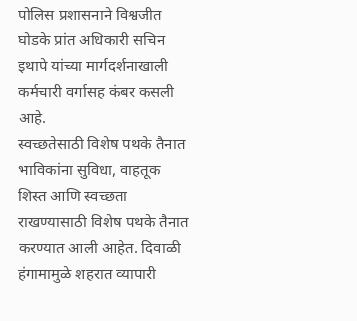पोलिस प्रशासनाने विश्वजीत घोडके प्रांत अधिकारी सचिन इथापे यांच्या मार्गदर्शनाखाली कर्मचारी वर्गासह कंबर कसली आहे.
स्वच्छतेसाठी विशेष पथके तैनात
भाविकांना सुविधा, वाहतूक शिस्त आणि स्वच्छता राखण्यासाठी विशेष पथके तैनात करण्यात आली आहेत. दिवाळी हंगामामुळे शहरात व्यापारी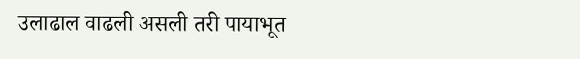उलाढाल वाढली असली तरी पायाभूत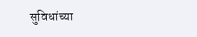सुविधांच्या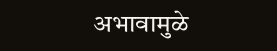अभावामुळे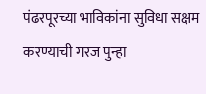पंढरपूरच्या भाविकांना सुविधा सक्षम करण्याची गरज पुन्हा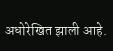अधोरेखित झाली आहे.